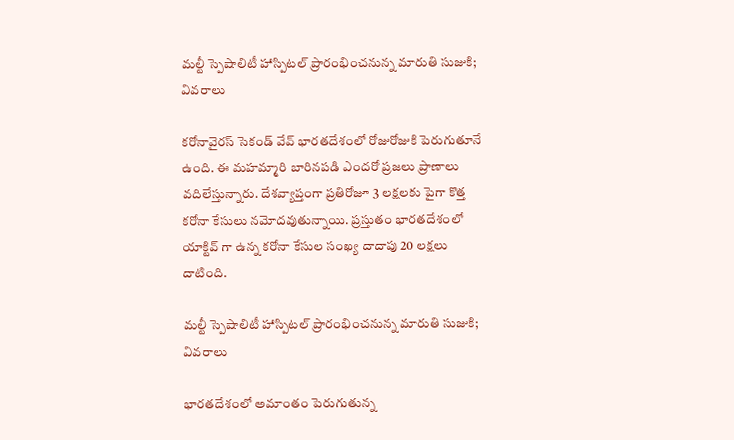మల్టీ స్పెషాలిటీ హాస్పిటల్ ప్రారంభించనున్న మారుతి సుజుకి; వివరాలు

కరోనావైరస్ సెకండ్ వేవ్ భారతదేశంలో రోజురోజుకి పెరుగుతూనే ఉంది. ఈ మహమ్మారి బారినపడి ఎందరో ప్రజలు ప్రాణాలు వదిలేస్తున్నారు. దేశవ్యాప్తంగా ప్రతిరోజూ 3 లక్షలకు పైగా కొత్త కరోనా కేసులు నమోదవుతున్నాయి. ప్రస్తుతం భారతదేశంలో యాక్టివ్ గా ఉన్న కరోనా కేసుల సంఖ్య దాదాపు 20 లక్షలు దాటింది.

మల్టీ స్పెషాలిటీ హాస్పిటల్ ప్రారంభించనున్న మారుతి సుజుకి; వివరాలు

భారతదేశంలో అమాంతం పెరుగుతున్న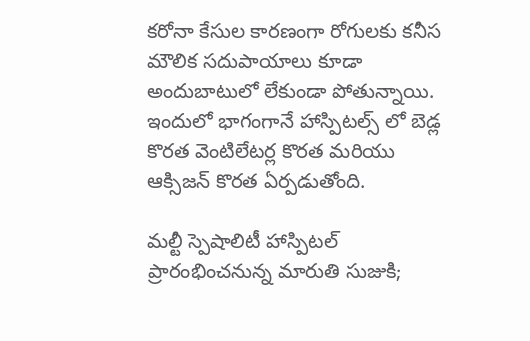కరోనా కేసుల కారణంగా రోగులకు కనీస మౌలిక సదుపాయాలు కూడా అందుబాటులో లేకుండా పోతున్నాయి. ఇందులో భాగంగానే హాస్పిటల్స్ లో బెడ్ల కొరత వెంటిలేటర్ల కొరత మరియు ఆక్సిజన్ కొరత ఏర్పడుతోంది.

మల్టీ స్పెషాలిటీ హాస్పిటల్ ప్రారంభించనున్న మారుతి సుజుకి;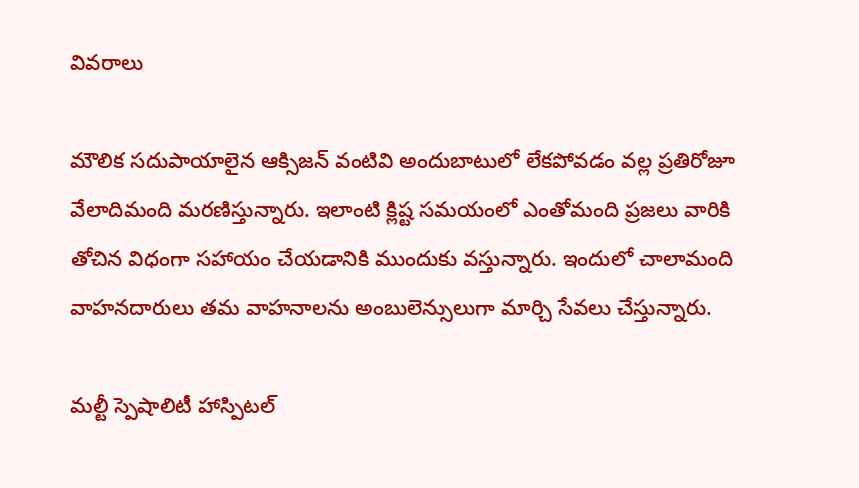వివరాలు

మౌలిక సదుపాయాలైన ఆక్సిజన్ వంటివి అందుబాటులో లేకపోవడం వల్ల ప్రతిరోజూ వేలాదిమంది మరణిస్తున్నారు. ఇలాంటి క్లిష్ట సమయంలో ఎంతోమంది ప్రజలు వారికి తోచిన విధంగా సహాయం చేయడానికి ముందుకు వస్తున్నారు. ఇందులో చాలామంది వాహనదారులు తమ వాహనాలను అంబులెన్సులుగా మార్చి సేవలు చేస్తున్నారు.

మల్టీ స్పెషాలిటీ హాస్పిటల్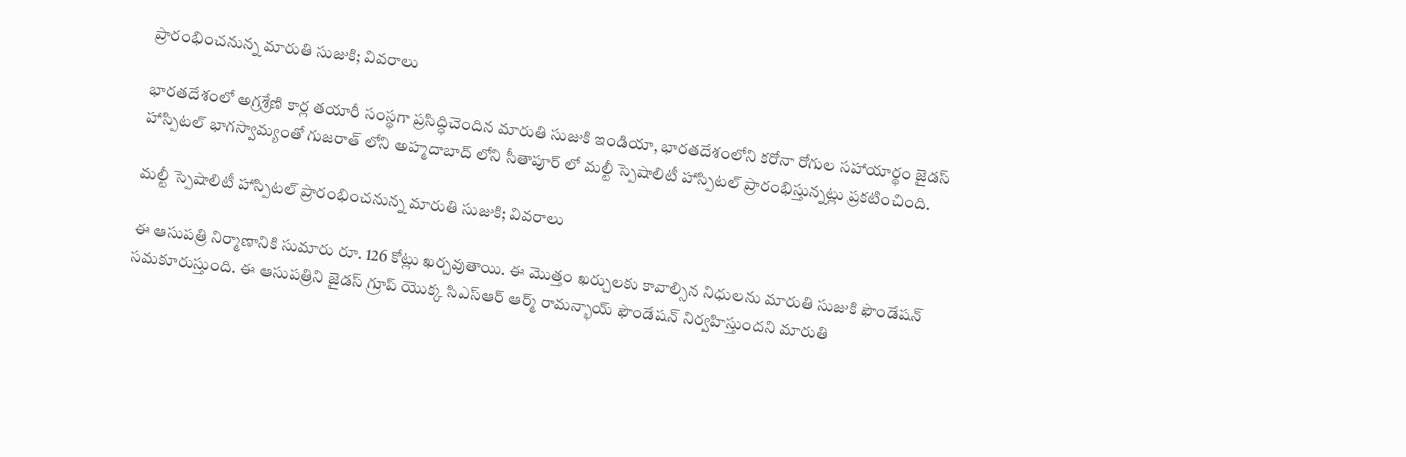ప్రారంభించనున్న మారుతి సుజుకి; వివరాలు

భారతదేశంలో అగ్రశ్రేణి కార్ల తయారీ సంస్థగా ప్రసిద్ధిచెందిన మారుతి సుజుకి ఇండియా, భారతదేశంలోని కరోనా రోగుల సహాయార్థం జైడస్ హాస్పిటల్ భాగస్వామ్యంతో గుజరాత్ లోని అహ్మదాబాద్ లోని సీతాపూర్ లో మల్టీ స్పెషాలిటీ హాస్పిటల్ ప్రారంభిస్తున్నట్లు ప్రకటించింది.

మల్టీ స్పెషాలిటీ హాస్పిటల్ ప్రారంభించనున్న మారుతి సుజుకి; వివరాలు

ఈ ఆసుపత్రి నిర్మాణానికి సుమారు రూ. 126 కోట్లు ఖర్చవుతాయి. ఈ మొత్తం ఖర్చులకు కావాల్సిన నిధులను మారుతి సుజుకి ఫౌండేషన్ సమకూరుస్తుంది. ఈ ఆసుపత్రిని జైడస్ గ్రూప్ యొక్క సిఎస్ఆర్ ఆర్మ్ రామన్భాయ్ ఫౌండేషన్ నిర్వహిస్తుందని మారుతి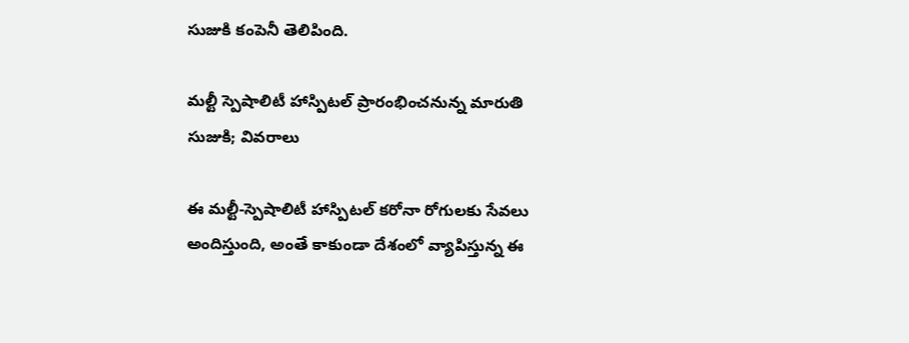సుజుకి కంపెనీ తెలిపింది.

మల్టీ స్పెషాలిటీ హాస్పిటల్ ప్రారంభించనున్న మారుతి సుజుకి; వివరాలు

ఈ మల్టీ-స్పెషాలిటీ హాస్పిటల్ కరోనా రోగులకు సేవలు అందిస్తుంది, అంతే కాకుండా దేశంలో వ్యాపిస్తున్న ఈ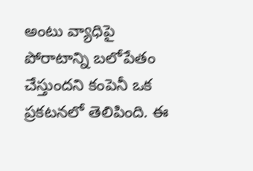అంటు వ్యాధిపై పోరాటాన్ని బలోపేతం చేస్తుందని కంపెనీ ఒక ప్రకటనలో తెలిపింది. ఈ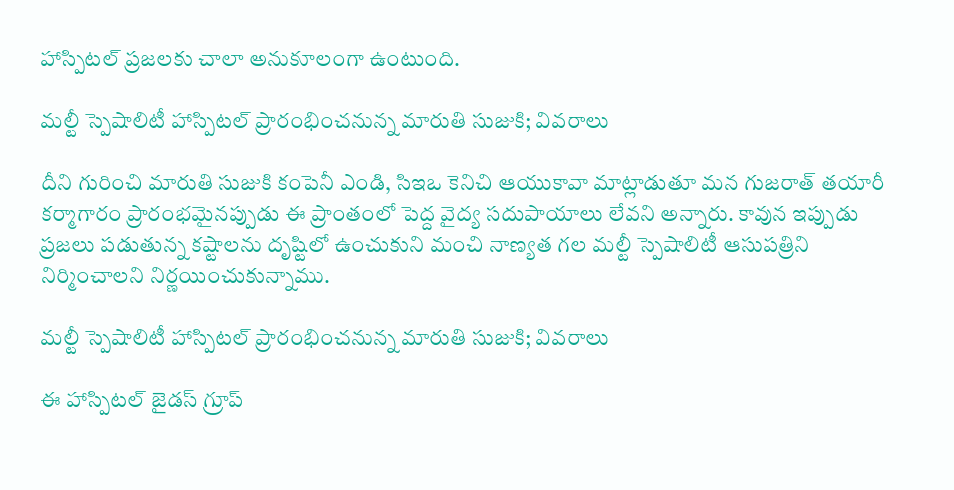హాస్పిటల్ ప్రజలకు చాలా అనుకూలంగా ఉంటుంది.

మల్టీ స్పెషాలిటీ హాస్పిటల్ ప్రారంభించనున్న మారుతి సుజుకి; వివరాలు

దీని గురించి మారుతి సుజుకి కంపెనీ ఎండి, సిఇఒ కెనిచి ఆయుకావా మాట్లాడుతూ మన గుజరాత్ తయారీ కర్మాగారం ప్రారంభమైనప్పుడు ఈ ప్రాంతంలో పెద్ద వైద్య సదుపాయాలు లేవని అన్నారు. కావున ఇప్పుడు ప్రజలు పడుతున్న కష్టాలను దృష్టిలో ఉంచుకుని మంచి నాణ్యత గల మల్టీ స్పెషాలిటీ ఆసుపత్రిని నిర్మించాలని నిర్ణయించుకున్నాము.

మల్టీ స్పెషాలిటీ హాస్పిటల్ ప్రారంభించనున్న మారుతి సుజుకి; వివరాలు

ఈ హాస్పిటల్ జైడస్ గ్రూప్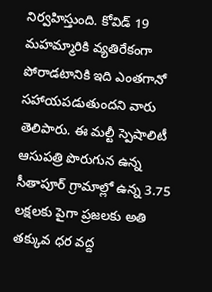నిర్వహిస్తుంది. కోవిడ్ 19 మహమ్మారికి వ్యతిరేకంగా పోరాడటానికి ఇది ఎంతగానో సహాయపడుతుందని వారు తెలిపారు. ఈ మల్టీ స్పెషాలిటీ ఆసుపత్రి పొరుగున ఉన్న సీతాపూర్ గ్రామాల్లో ఉన్న 3.75 లక్షలకు పైగా ప్రజలకు అతి తక్కువ ధర వద్ద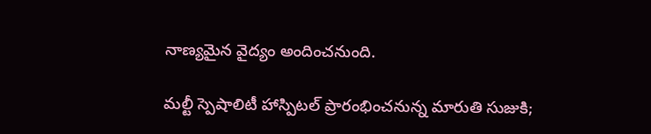నాణ్యమైన వైద్యం అందించనుంది.

మల్టీ స్పెషాలిటీ హాస్పిటల్ ప్రారంభించనున్న మారుతి సుజుకి;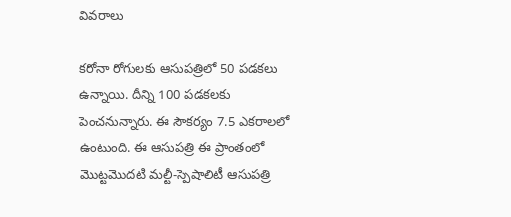వివరాలు

కరోనా రోగులకు ఆసుపత్రిలో 50 పడకలు ఉన్నాయి. దీన్ని 100 పడకలకు పెంచనున్నారు. ఈ సౌకర్యం 7.5 ఎకరాలలో ఉంటుంది. ఈ ఆసుపత్రి ఈ ప్రాంతంలో మొట్టమొదటి మల్టీ-స్పెషాలిటీ ఆసుపత్రి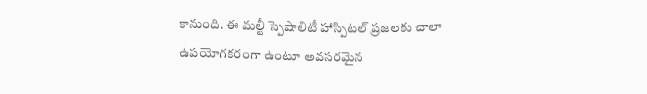కానుంది. ఈ మల్టీ స్పెషాలిటీ హాస్పిటల్ ప్రజలకు చాలా ఉపయోగకరంగా ఉంటూ అవసరమైన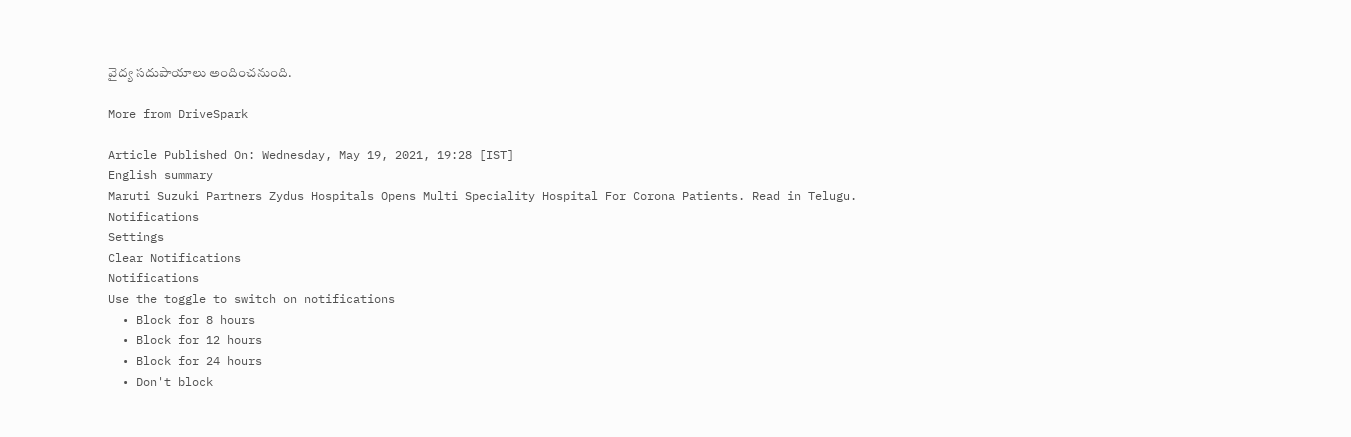వైద్య సదుపాయాలు అందించనుంది.

More from DriveSpark

Article Published On: Wednesday, May 19, 2021, 19:28 [IST]
English summary
Maruti Suzuki Partners Zydus Hospitals Opens Multi Speciality Hospital For Corona Patients. Read in Telugu.
Notifications
Settings
Clear Notifications
Notifications
Use the toggle to switch on notifications
  • Block for 8 hours
  • Block for 12 hours
  • Block for 24 hours
  • Don't block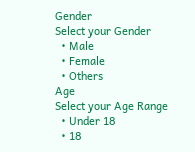Gender
Select your Gender
  • Male
  • Female
  • Others
Age
Select your Age Range
  • Under 18
  • 18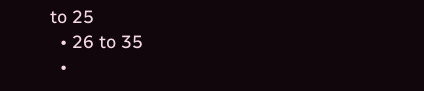to 25
  • 26 to 35
  •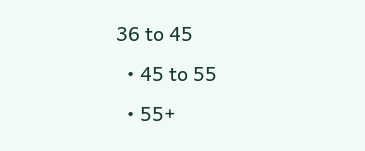36 to 45
  • 45 to 55
  • 55+